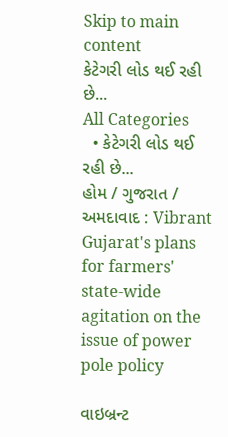Skip to main content
કેટેગરી લોડ થઈ રહી છે...
All Categories
  • કેટેગરી લોડ થઈ રહી છે...
હોમ / ગુજરાત / અમદાવાદ : Vibrant Gujarat's plans for farmers' state-wide agitation on the issue of power pole policy

વાઇબ્રન્ટ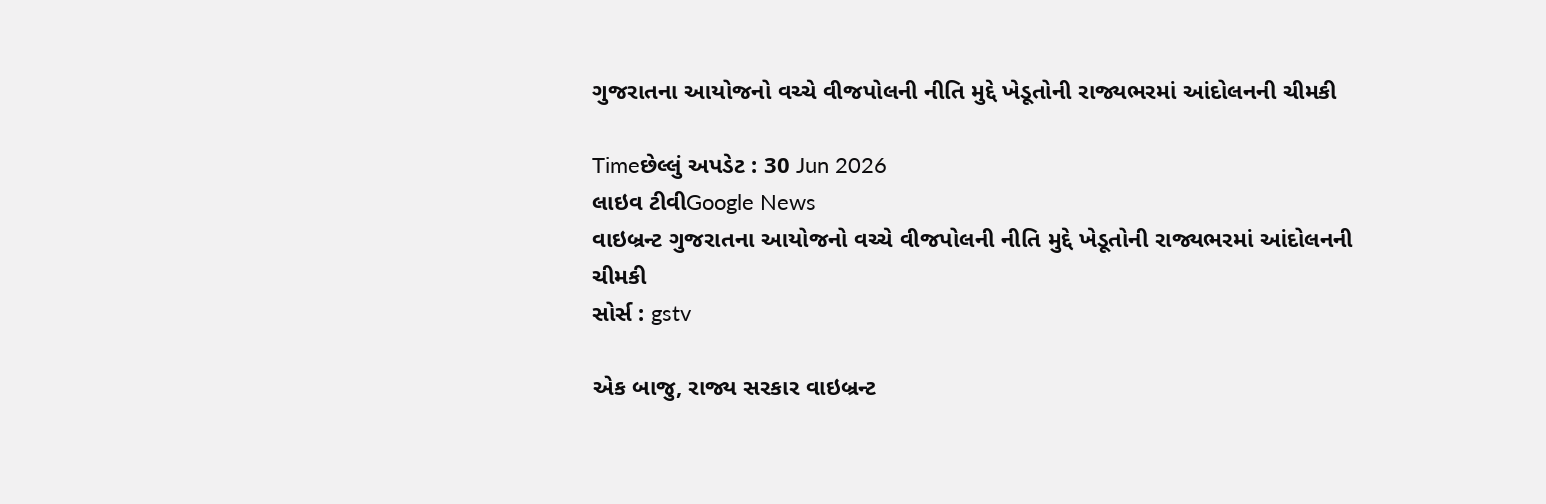ગુજરાતના આયોજનો વચ્ચે વીજપોલની નીતિ મુદ્દે ખેડૂતોની રાજ્યભરમાં આંદોલનની ચીમકી

Timeછેલ્લું અપડેટ : 30 Jun 2026
લાઇવ ટીવીGoogle News
વાઇબ્રન્ટ ગુજરાતના આયોજનો વચ્ચે વીજપોલની નીતિ મુદ્દે ખેડૂતોની રાજ્યભરમાં આંદોલનની ચીમકી
સોર્સ : gstv

એક બાજુ, રાજ્ય સરકાર વાઇબ્રન્ટ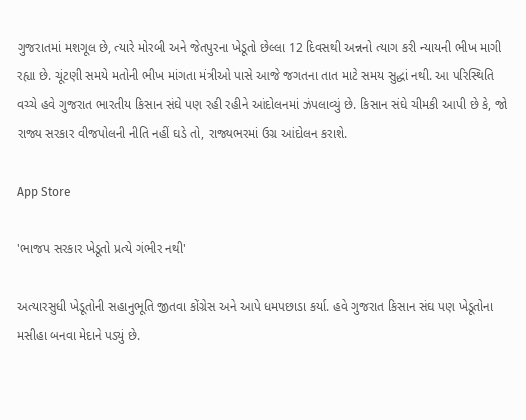ગુજરાતમાં મશગૂલ છે, ત્યારે મોરબી અને જેતપુરના ખેડૂતો છેલ્લા 12 દિવસથી અન્નનો ત્યાગ કરી ન્યાયની ભીખ માગી રહ્યા છે. ચૂંટણી સમયે મતોની ભીખ માંગતા મંત્રીઓ પાસે આજે જગતના તાત માટે સમય સુદ્ધાં નથી. આ પરિસ્થિતિ વચ્ચે હવે ગુજરાત ભારતીય કિસાન સંઘે પણ રહી રહીને આંદોલનમાં ઝંપલાવ્યું છે. કિસાન સંઘે ચીમકી આપી છે કે, જો રાજ્ય સરકાર વીજપોલની નીતિ નહીં ઘડે તો, રાજ્યભરમાં ઉગ્ર આંદોલન કરાશે.

App Store

'ભાજપ સરકાર ખેડૂતો પ્રત્યે ગંભીર નથી'

અત્યારસુધી ખેડૂતોની સહાનુભૂતિ જીતવા કોંગ્રેસ અને આપે ધમપછાડા કર્યા. હવે ગુજરાત કિસાન સંઘ પણ ખેડૂતોના મસીહા બનવા મેદાને પડ્યું છે.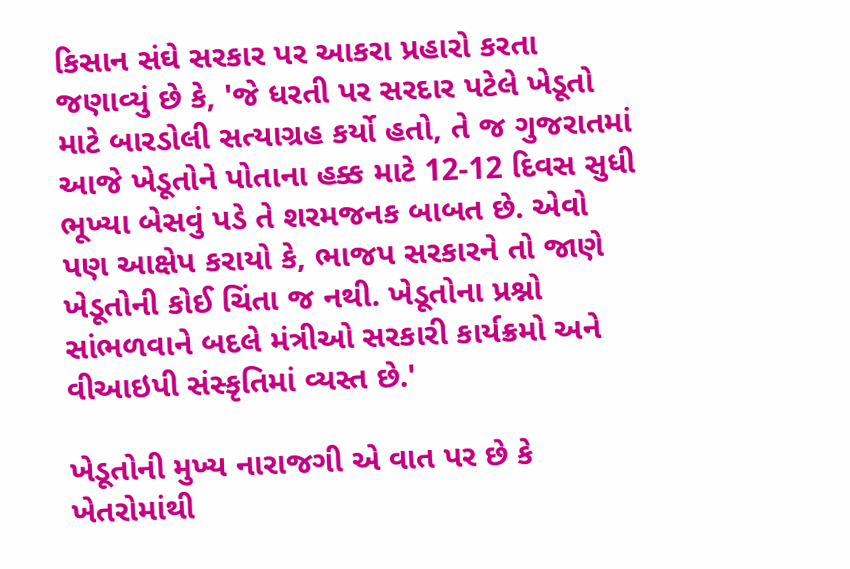કિસાન સંઘે સરકાર પર આકરા પ્રહારો કરતા જણાવ્યું છે કે, 'જે ધરતી પર સરદાર પટેલે ખેડૂતો માટે બારડોલી સત્યાગ્રહ કર્યો હતો, તે જ ગુજરાતમાં આજે ખેડૂતોને પોતાના હક્ક માટે 12-12 દિવસ સુધી ભૂખ્યા બેસવું પડે તે શરમજનક બાબત છે. એવો પણ આક્ષેપ કરાયો કે, ભાજપ સરકારને તો જાણે ખેડૂતોની કોઈ ચિંતા જ નથી. ખેડૂતોના પ્રશ્નો સાંભળવાને બદલે મંત્રીઓ સરકારી કાર્યક્રમો અને વીઆઇપી સંસ્કૃતિમાં વ્યસ્ત છે.'

ખેડૂતોની મુખ્ય નારાજગી એ વાત પર છે કે ખેતરોમાંથી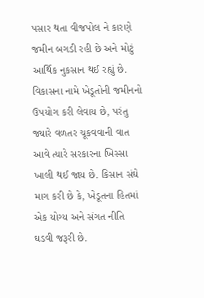પસાર થતા વીજપોલ ને કારણે જમીન બગડી રહી છે અને મોટું આર્થિક નુકસાન થઈ રહ્યું છે. વિકાસના નામે ખેડૂતોની જમીનનો ઉપયોગ કરી લેવાય છે, પરંતુ જ્યારે વળતર ચૂકવવાની વાત આવે ત્યારે સરકારના ખિસ્સા ખાલી થઈ જાય છે. કિસાન સંઘે માગ કરી છે કે, ખેડૂતના હિતમાં એક યોગ્ય અને સંગત નીતિ ઘડવી જરૂરી છે.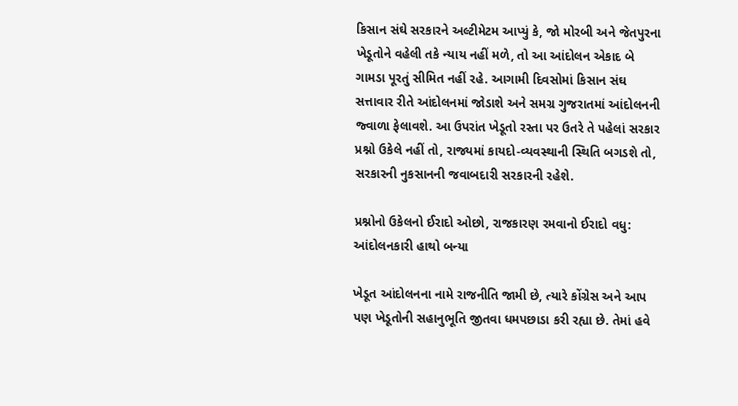કિસાન સંઘે સરકારને અલ્ટીમેટમ આપ્યું કે, જો મોરબી અને જેતપુરના ખેડૂતોને વહેલી તકે ન્યાય નહીં મળે, તો આ આંદોલન એકાદ બે ગામડા પૂરતું સીમિત નહીં રહે. આગામી દિવસોમાં કિસાન સંઘ સત્તાવાર રીતે આંદોલનમાં જોડાશે અને સમગ્ર ગુજરાતમાં આંદોલનની જ્વાળા ફેલાવશે. આ ઉપરાંત ખેડૂતો રસ્તા પર ઉતરે તે પહેલાં સરકાર પ્રશ્નો ઉકેલે નહીં તો, રાજ્યમાં કાયદો-વ્યવસ્થાની સ્થિતિ બગડશે તો, સરકારની નુકસાનની જવાબદારી સરકારની રહેશે.

પ્રશ્નોનો ઉકેલનો ઈરાદો ઓછો, રાજકારણ રમવાનો ઈરાદો વધુ: આંદોલનકારી હાથો બન્યા

ખેડૂત આંદોલનના નામે રાજનીતિ જામી છે, ત્યારે કોંગ્રેસ અને આપ પણ ખેડૂતોની સહાનુભૂતિ જીતવા ધમપછાડા કરી રહ્યા છે. તેમાં હવે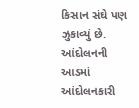કિસાન સંઘે પણ ઝુકાવ્યું છે. આંદોલનની આડમાં આંદોલનકારી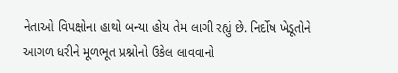નેતાઓ વિપક્ષોના હાથો બન્યા હોય તેમ લાગી રહ્યું છે. નિર્દોષ ખેડૂતોને આગળ ધરીને મૂળભૂત પ્રશ્નોનો ઉકેલ લાવવાનો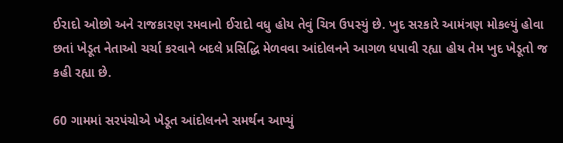ઈરાદો ઓછો અને રાજકારણ રમવાનો ઈરાદો વધુ હોય તેવું ચિત્ર ઉપસ્યું છે. ખુદ સરકારે આમંત્રણ મોકલ્યું હોવા છતાં ખેડૂત નેતાઓ ચર્ચા કરવાને બદલે પ્રસિદ્ધિ મેળવવા આંદોલનને આગળ ધપાવી રહ્યા હોય તેમ ખુદ ખેડૂતો જ કહી રહ્યા છે.

60 ગામમાં સરપંચોએ ખેડૂત આંદોલનને સમર્થન આપ્યું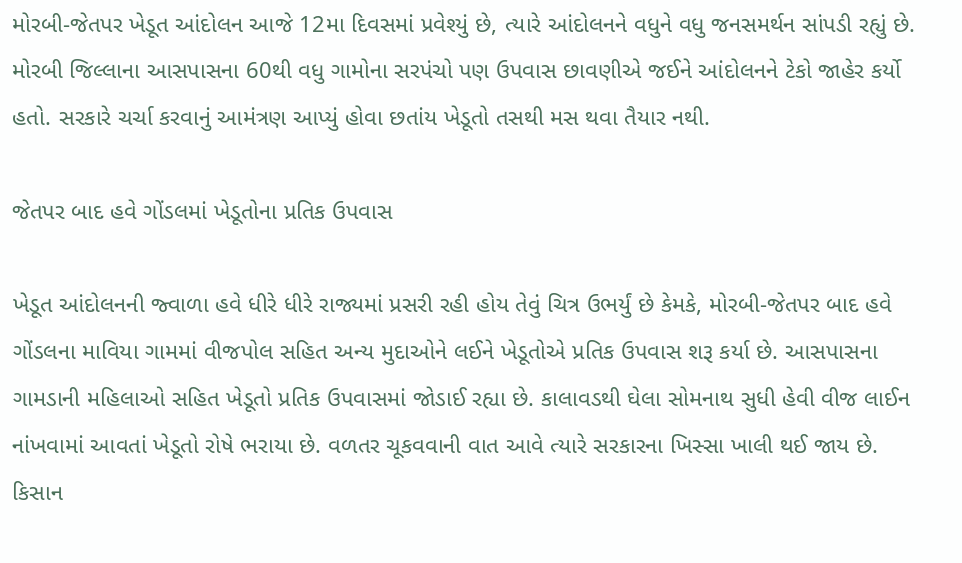મોરબી-જેતપર ખેડૂત આંદોલન આજે 12મા દિવસમાં પ્રવેશ્યું છે, ત્યારે આંદોલનને વધુને વધુ જનસમર્થન સાંપડી રહ્યું છે. મોરબી જિલ્લાના આસપાસના 60થી વધુ ગામોના સરપંચો પણ ઉપવાસ છાવણીએ જઈને આંદોલનને ટેકો જાહેર કર્યો હતો. સરકારે ચર્ચા કરવાનું આમંત્રણ આપ્યું હોવા છતાંય ખેડૂતો તસથી મસ થવા તૈયાર નથી.

જેતપર બાદ હવે ગોંડલમાં ખેડૂતોના પ્રતિક ઉપવાસ

ખેડૂત આંદોલનની જ્વાળા હવે ધીરે ધીરે રાજ્યમાં પ્રસરી રહી હોય તેવું ચિત્ર ઉભર્યું છે કેમકે, મોરબી-જેતપર બાદ હવે ગોંડલના માવિયા ગામમાં વીજપોલ સહિત અન્ય મુદાઓને લઈને ખેડૂતોએ પ્રતિક ઉપવાસ શરૂ કર્યા છે. આસપાસના ગામડાની મહિલાઓ સહિત ખેડૂતો પ્રતિક ઉપવાસમાં જોડાઈ રહ્યા છે. કાલાવડથી ઘેલા સોમનાથ સુધી હેવી વીજ લાઈન નાંખવામાં આવતાં ખેડૂતો રોષે ભરાયા છે. વળતર ચૂકવવાની વાત આવે ત્યારે સરકારના ખિસ્સા ખાલી થઈ જાય છે. કિસાન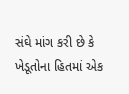સંઘે માંગ કરી છે કે ખેડૂતોના હિતમાં એક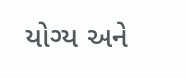યોગ્ય અને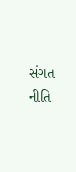સંગત નીતિ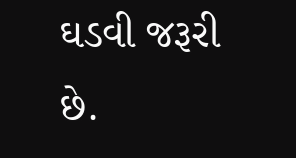ઘડવી જરૂરી છે.